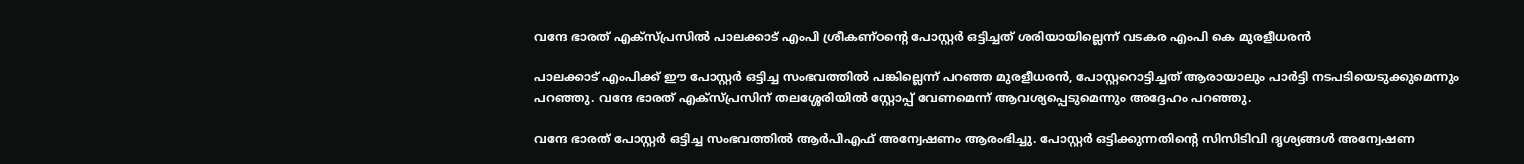വന്ദേ ഭാരത് എക്‌സ്പ്രസില്‍ പാലക്കാട് എംപി ശ്രീകണ്ഠന്റെ പോസ്റ്റര്‍ ഒട്ടിച്ചത് ശരിയായില്ലെന്ന് വടകര എംപി കെ മുരളീധരന്‍

പാലക്കാട് എംപിക്ക് ഈ പോസ്റ്റര്‍ ഒട്ടിച്ച സംഭവത്തില്‍ പങ്കില്ലെന്ന് പറഞ്ഞ മുരളീധരന്‍, പോസ്റ്ററൊട്ടിച്ചത് ആരായാലും പാര്‍ട്ടി നടപടിയെടുക്കുമെന്നും പറഞ്ഞു. വന്ദേ ഭാരത് എക്‌സ്പ്രസിന് തലശ്ശേരിയില്‍ സ്റ്റോപ്പ് വേണമെന്ന് ആവശ്യപ്പെടുമെന്നും അദ്ദേഹം പറഞ്ഞു.

വന്ദേ ഭാരത് പോസ്റ്റര്‍ ഒട്ടിച്ച സംഭവത്തില്‍ ആര്‍പിഎഫ് അന്വേഷണം ആരംഭിച്ചു. പോസ്റ്റര്‍ ഒട്ടിക്കുന്നതിന്റെ സിസിടിവി ദൃശ്യങ്ങള്‍ അന്വേഷണ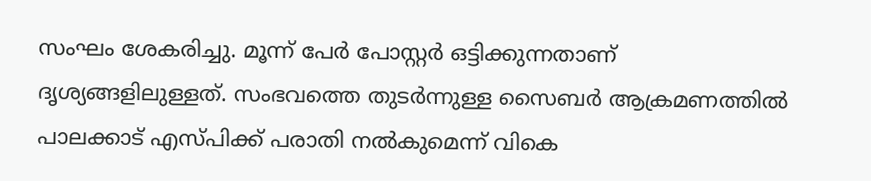സംഘം ശേകരിച്ചു. മൂന്ന് പേര്‍ പോസ്റ്റര്‍ ഒട്ടിക്കുന്നതാണ് ദൃശ്യങ്ങളിലുള്ളത്. സംഭവത്തെ തുടര്‍ന്നുള്ള സൈബര്‍ ആക്രമണത്തില്‍ പാലക്കാട് എസ്പിക്ക് പരാതി നല്‍കുമെന്ന് വികെ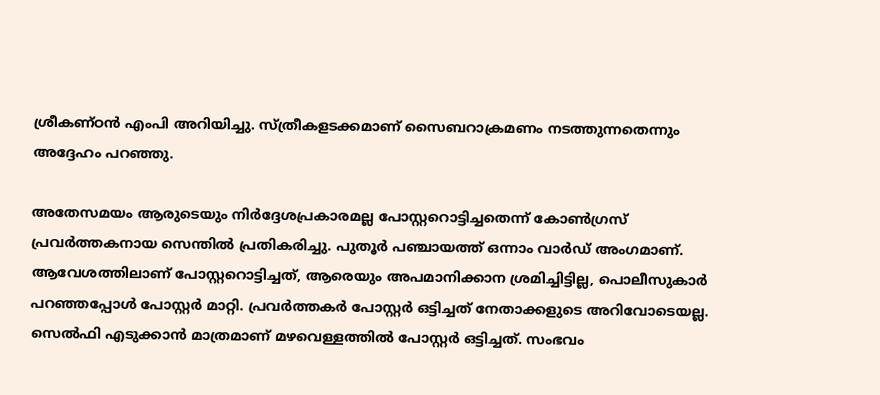ശ്രീകണ്ഠന്‍ എംപി അറിയിച്ചു. സ്ത്രീകളടക്കമാണ് സൈബറാക്രമണം നടത്തുന്നതെന്നും അദ്ദേഹം പറഞ്ഞു.

അതേസമയം ആരുടെയും നിര്‍ദ്ദേശപ്രകാരമല്ല പോസ്റ്ററൊട്ടിച്ചതെന്ന് കോണ്‍ഗ്രസ് പ്രവര്‍ത്തകനായ സെന്തില്‍ പ്രതികരിച്ചു. പുതൂര്‍ പഞ്ചായത്ത് ഒന്നാം വാര്‍ഡ് അംഗമാണ്. ആവേശത്തിലാണ് പോസ്റ്ററൊട്ടിച്ചത്, ആരെയും അപമാനിക്കാന ശ്രമിച്ചിട്ടില്ല, പൊലീസുകാര്‍ പറഞ്ഞപ്പോള്‍ പോസ്റ്റര്‍ മാറ്റി. പ്രവര്‍ത്തകര്‍ പോസ്റ്റര്‍ ഒട്ടിച്ചത് നേതാക്കളുടെ അറിവോടെയല്ല. സെല്‍ഫി എടുക്കാന്‍ മാത്രമാണ് മഴവെള്ളത്തില്‍ പോസ്റ്റര്‍ ഒട്ടിച്ചത്. സംഭവം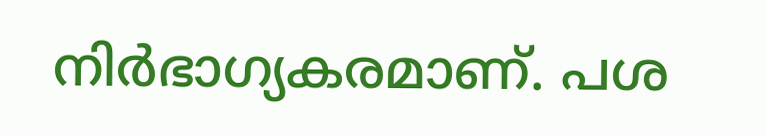നിര്‍ഭാഗ്യകരമാണ്. പശ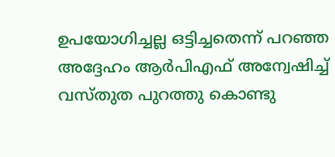ഉപയോഗിച്ചല്ല ഒട്ടിച്ചതെന്ന് പറഞ്ഞ അദ്ദേഹം ആര്‍പിഎഫ് അന്വേഷിച്ച് വസ്തുത പുറത്തു കൊണ്ടു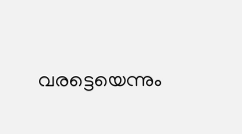വരട്ടെയെന്നും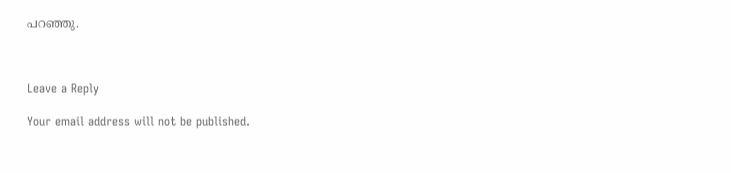പറഞ്ഞു.



Leave a Reply

Your email address will not be published.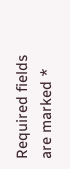Required fields are marked *